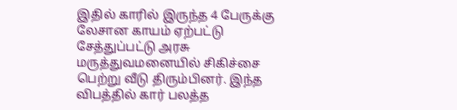இதில் காரில் இருந்த 4 பேருக்கு லேசான காயம் ஏற்பட்டு சேத்துப்பட்டு அரசு மருத்துவமனையில் சிகிச்சை பெற்று வீடு திரும்பினர். இந்த விபத்தில் கார் பலத்த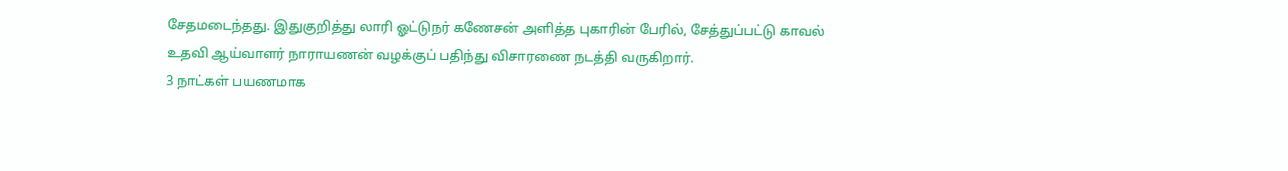சேதமடைந்தது. இதுகுறித்து லாரி ஓட்டுநர் கணேசன் அளித்த புகாரின் பேரில், சேத்துப்பட்டு காவல் உதவி ஆய்வாளர் நாராயணன் வழக்குப் பதிந்து விசாரணை நடத்தி வருகிறார்.
3 நாட்கள் பயணமாக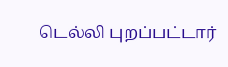டெல்லி புறப்பட்டார்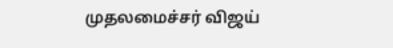முதலமைச்சர் விஜய்